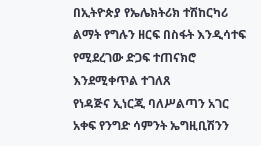በኢትዮጵያ የኤሌክትሪክ ተሽከርካሪ ልማት የግሉን ዘርፍ በስፋት እንዲሳተፍ የሚደረገው ድጋፍ ተጠናክሮ እንደሚቀጥል ተገለጸ
የነዳጅና ኢነርጂ ባለሥልጣን አገር አቀፍ የንግድ ሳምንት ኤግዚቢሽንን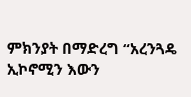ምክንያት በማድረግ “አረንጓዴ ኢኮኖሚን እውን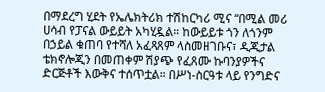በማደረግ ሂደት የኤሌክትሪክ ተሽከርካሪ ሚና “በሚል መሪ ሀሳብ የፓናል ውይይት አካሂዷል። ከውይይቱ ጎን ለጎንም በኃይል ቁጠባ የተሻለ አፈጻጸም ላስመዘገቡና፣ ዲጂታል ቴክኖሎጂን በመጠቀም ሽያጭ የፈጸሙ ኩባንያዎችና ድርጅቶች እውቅና ተሰጥቷል። በሥነ-ስርዓቱ ላይ የንግድና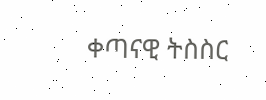ቀጣናዊ ትስስር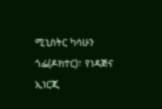ሚኒስትር ካሳሁን ጎፌ(ዶክተር)፣ የነዳጅና ኢነርጂ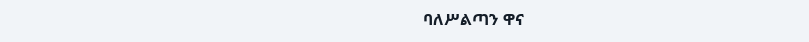ባለሥልጣን ዋና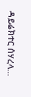ዳይሬክተር ሰሃረላ…